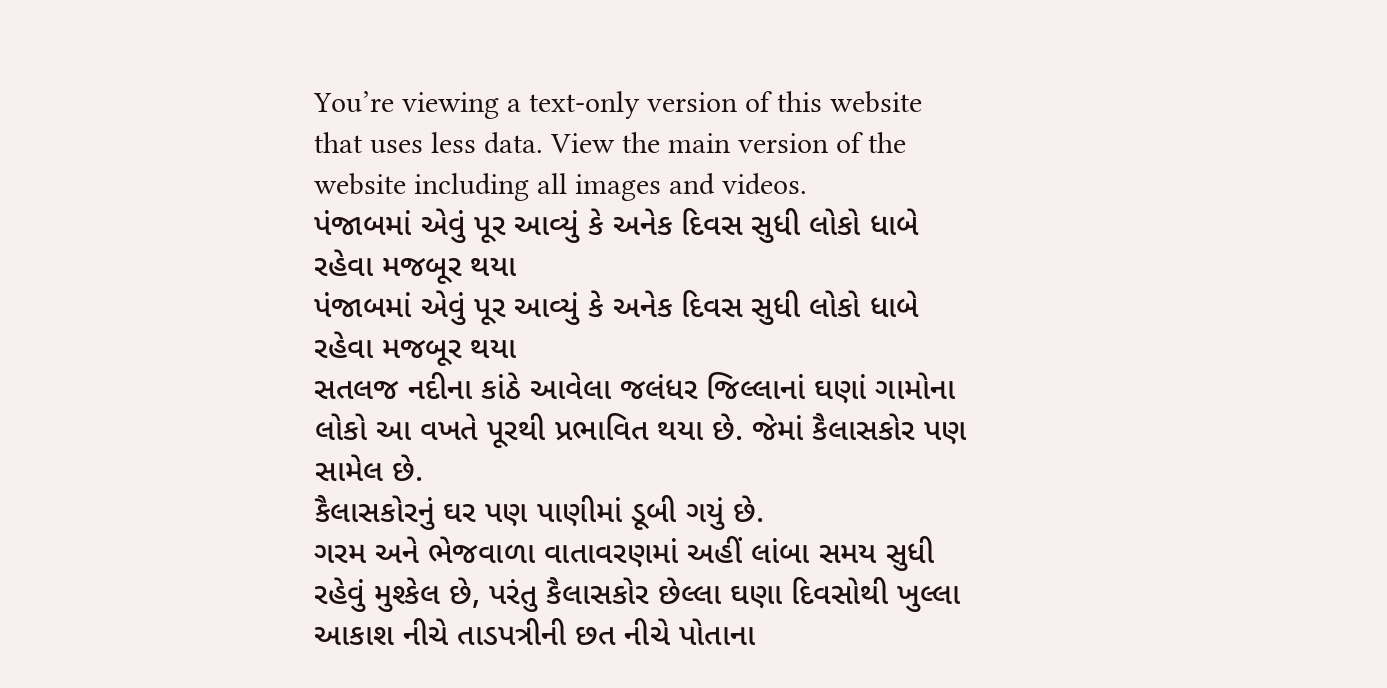You’re viewing a text-only version of this website that uses less data. View the main version of the website including all images and videos.
પંજાબમાં એવું પૂર આવ્યું કે અનેક દિવસ સુધી લોકો ધાબે રહેવા મજબૂર થયા
પંજાબમાં એવું પૂર આવ્યું કે અનેક દિવસ સુધી લોકો ધાબે રહેવા મજબૂર થયા
સતલજ નદીના કાંઠે આવેલા જલંધર જિલ્લાનાં ઘણાં ગામોના લોકો આ વખતે પૂરથી પ્રભાવિત થયા છે. જેમાં કૈલાસકોર પણ સામેલ છે.
કૈલાસકોરનું ઘર પણ પાણીમાં ડૂબી ગયું છે.
ગરમ અને ભેજવાળા વાતાવરણમાં અહીં લાંબા સમય સુધી રહેવું મુશ્કેલ છે, પરંતુ કૈલાસકોર છેલ્લા ઘણા દિવસોથી ખુલ્લા આકાશ નીચે તાડપત્રીની છત નીચે પોતાના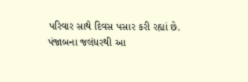પરિવાર સાથે દિવસ પસાર કરી રહ્યાં છે.
પંજાબના જલંધરથી આ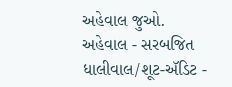અહેવાલ જુઓ.
અહેવાલ - સરબજિત ધાલીવાલ/શૂટ-ઍડિટ -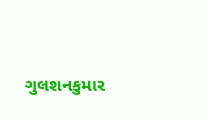ગુલશનકુમાર